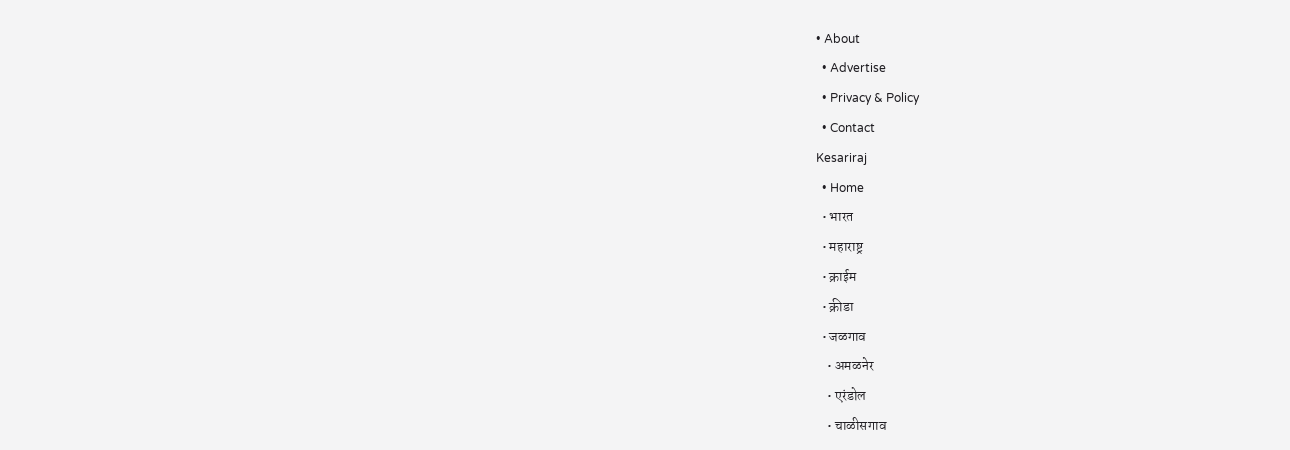• About
  • Advertise
  • Privacy & Policy
  • Contact
Kesariraj
  • Home
  • भारत
  • महाराष्ट्र
  • क्राईम
  • क्रीडा
  • जळगाव
    • अमळनेर
    • एरंडोल
    • चाळीसगाव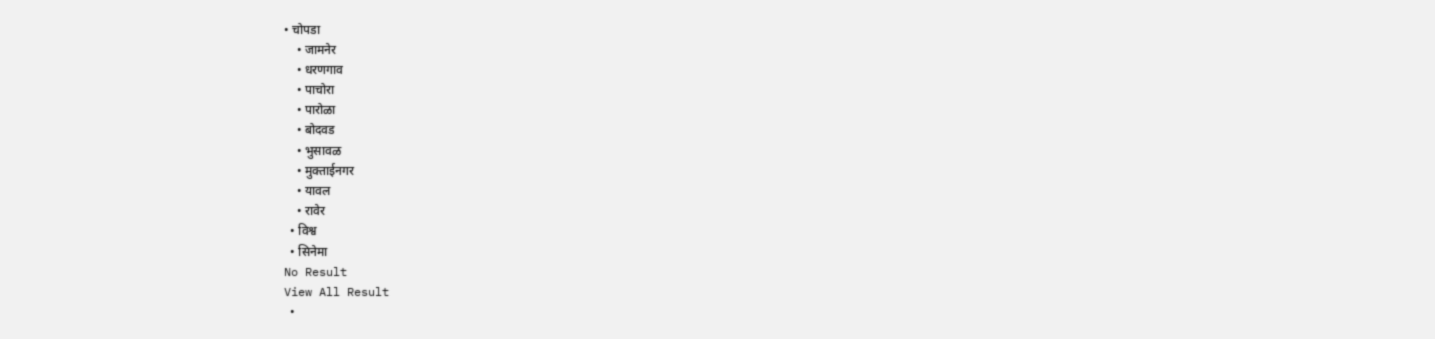• चोपडा
    • जामनेर
    • धरणगाव
    • पाचोरा
    • पारोळा
    • बोदवड
    • भुसावळ
    • मुक्ताईनगर
    • यावल
    • रावेर
  • विश्व
  • सिनेमा
No Result
View All Result
  •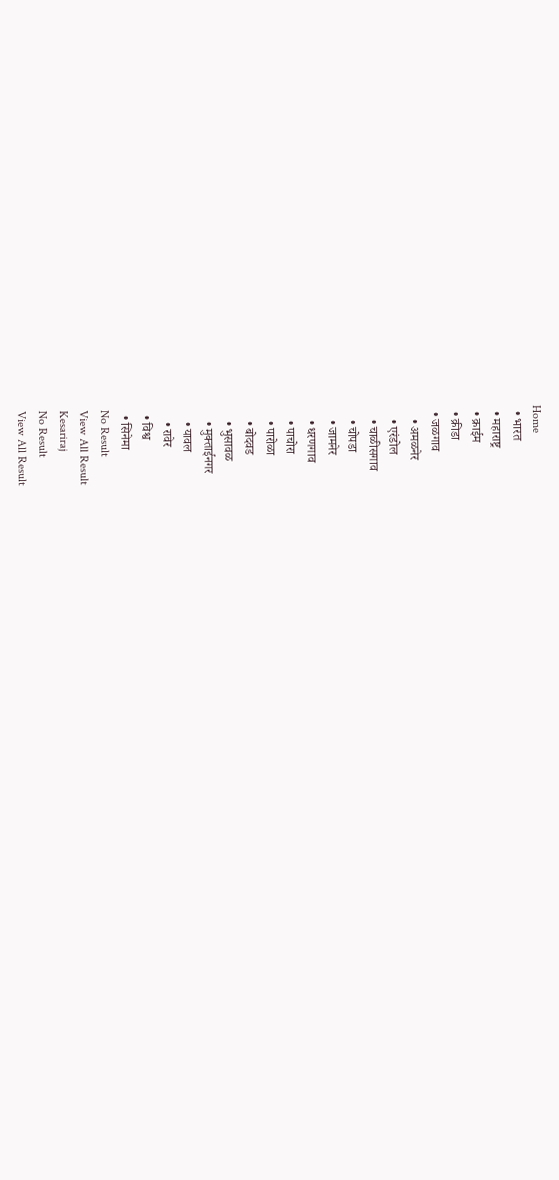Home
  • भारत
  • महाराष्ट्र
  • क्राईम
  • क्रीडा
  • जळगाव
    • अमळनेर
    • एरंडोल
    • चाळीसगाव
    • चोपडा
    • जामनेर
    • धरणगाव
    • पाचोरा
    • पारोळा
    • बोदवड
    • भुसावळ
    • मुक्ताईनगर
    • यावल
    • रावेर
  • विश्व
  • सिनेमा
No Result
View All Result
Kesariraj
No Result
View All Result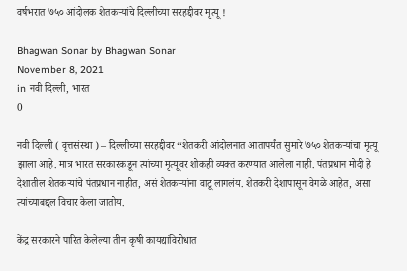वर्षभरात ७५० आंदोलक शेतकऱ्यांचे दिल्लीच्या सरहद्दीवर मृत्यू !

Bhagwan Sonar by Bhagwan Sonar
November 8, 2021
in नवी दिल्ली, भारत
0

नवी दिल्ली ( वृत्तसंस्था ) – दिल्लीच्या सरहद्दीवर “शेतकरी आंदोलनात आतापर्यंत सुमारे ७५० शेतकऱ्यांचा मृत्यू झाला आहे. मात्र भारत सरकारकडून त्यांच्या मृत्यूवर शोकही व्यक्त करण्यात आलेला नाही. पंतप्रधान मोदी हे देशातील शेतकऱ्यांचे पंतप्रधान नाहीत, असं शेतकऱ्यांना वाटू लागलंय. शेतकरी देशापासून वेगळे आहेत, असा त्यांच्याबद्दल विचार केला जातोय.

केंद्र सरकारने पारित केलेल्या तीन कृषी कायद्यांविरोधात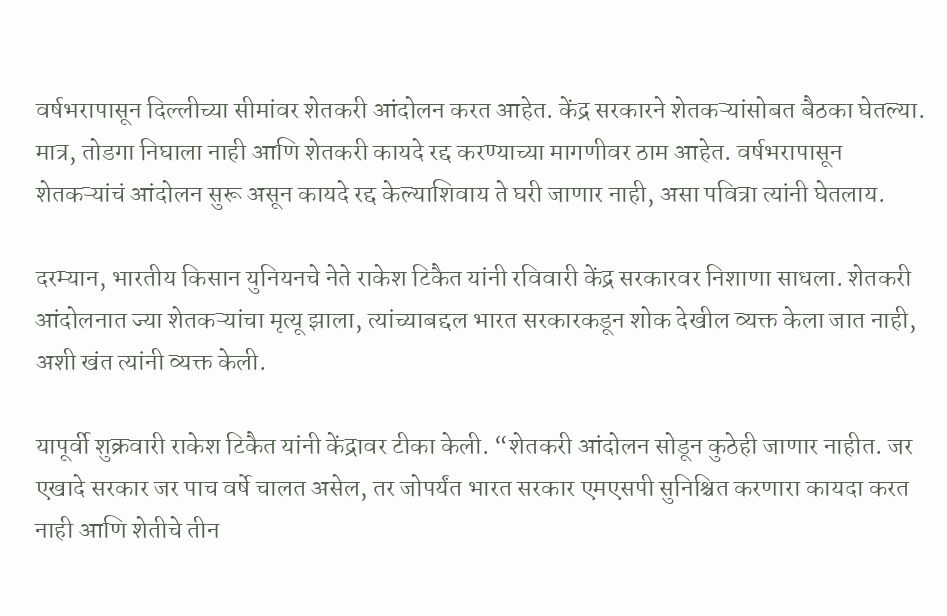वर्षभरापासून दिल्लीच्या सीमांवर शेतकरी आंदोलन करत आहेत. केंद्र सरकारने शेतकऱ्यांसोबत बैठका घेतल्या. मात्र, तोडगा निघाला नाही आणि शेतकरी कायदे रद्द करण्याच्या मागणीवर ठाम आहेत. वर्षभरापासून शेतकऱ्यांचं आंदोलन सुरू असून कायदे रद्द केल्याशिवाय ते घरी जाणार नाही, असा पवित्रा त्यांनी घेतलाय.

दरम्यान, भारतीय किसान युनियनचे नेते राकेश टिकैत यांनी रविवारी केंद्र सरकारवर निशाणा साधला. शेतकरी आंदोलनात ज्या शेतकऱ्यांचा मृत्यू झाला, त्यांच्याबद्दल भारत सरकारकडून शोक देखील व्यक्त केला जात नाही, अशी खंत त्यांनी व्यक्त केली.

यापूर्वी शुक्रवारी राकेश टिकैत यांनी केंद्रावर टीका केली. “शेतकरी आंदोलन सोडून कुठेही जाणार नाहीत. जर एखादे सरकार जर पाच वर्षे चालत असेल, तर जोपर्यंत भारत सरकार एमएसपी सुनिश्चित करणारा कायदा करत नाही आणि शेतीचे तीन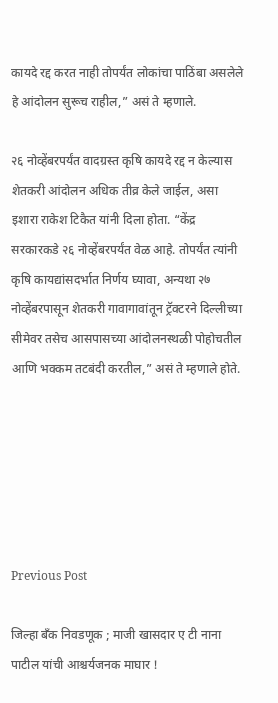कायदे रद्द करत नाही तोपर्यंत लोकांचा पाठिंबा असलेले हे आंदोलन सुरूच राहील,” असं ते म्हणाले.

२६ नोव्हेंबरपर्यंत वादग्रस्त कृषि कायदे रद्द न केल्यास शेतकरी आंदोलन अधिक तीव्र केले जाईल, असा इशारा राकेश टिकैत यांनी दिला होता. “केंद्र सरकारकडे २६ नोव्हेंबरपर्यंत वेळ आहे. तोपर्यंत त्यांनी कृषि कायद्यांसदर्भात निर्णय घ्यावा, अन्यथा २७ नोव्हेंबरपासून शेतकरी गावागावांतून ट्रॅक्टरने दिल्लीच्या सीमेवर तसेच आसपासच्या आंदोलनस्थळी पोहोचतील आणि भक्कम तटबंदी करतील,” असं ते म्हणाले होते.






Previous Post

जिल्हा बँक निवडणूक ; माजी खासदार ए टी नाना पाटील यांची आश्चर्यजनक माघार !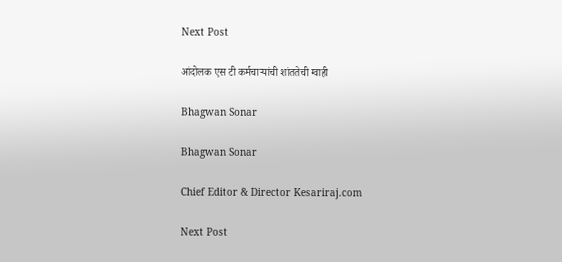Next Post

आंदोलक एस टी कर्मचाऱ्यांची शांततेची ग्वाही

Bhagwan Sonar

Bhagwan Sonar

Chief Editor & Director Kesariraj.com

Next Post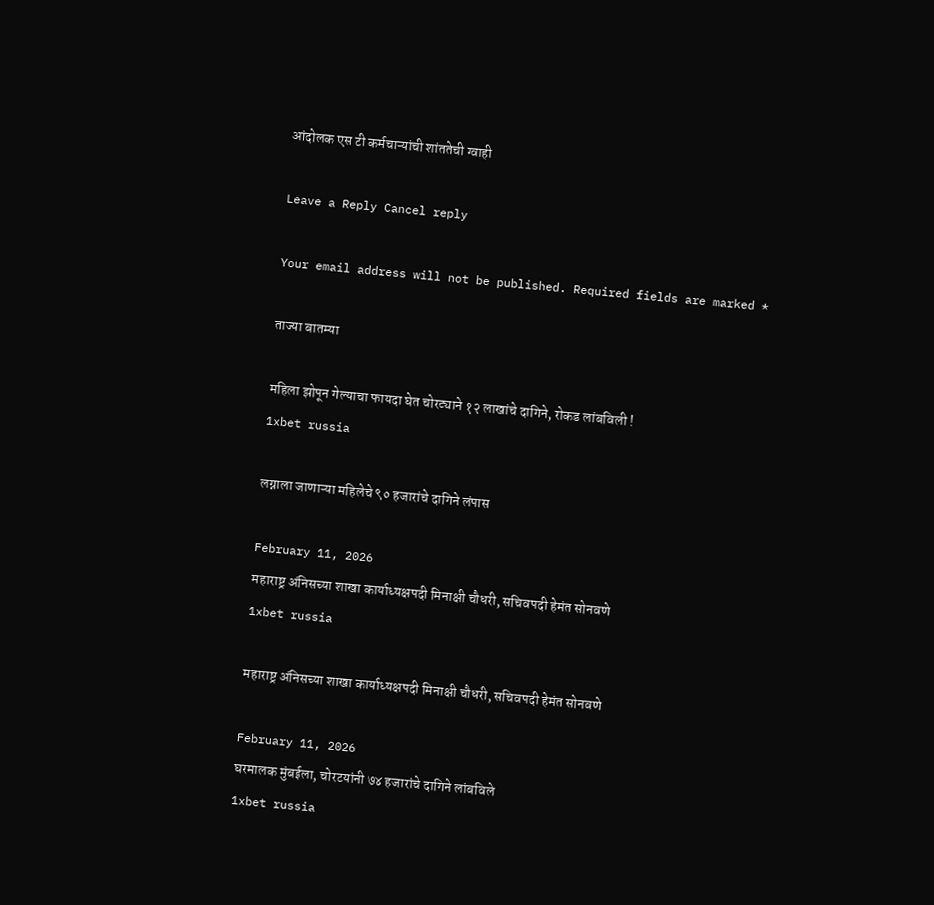आंदोलक एस टी कर्मचाऱ्यांची शांततेची ग्वाही

Leave a Reply Cancel reply

Your email address will not be published. Required fields are marked *

ताज्या बातम्या

महिला झोपून गेल्याचा फायदा घेत चोरट्याने १२ लाखांचे दागिने, रोकड लांबविली !
1xbet russia

लग्नाला जाणाऱ्या महिलेचे ९० हजारांचे दागिने लंपास

February 11, 2026
महाराष्ट्र अंनिसच्या शाखा कार्याध्यक्षपदी मिनाक्षी चौधरी, सचिवपदी हेमंत सोनवणे
1xbet russia

महाराष्ट्र अंनिसच्या शाखा कार्याध्यक्षपदी मिनाक्षी चौधरी, सचिवपदी हेमंत सोनवणे

February 11, 2026
घरमालक मुंबईला, चोरटयांनी ७४ हजारांचे दागिने लांबविले
1xbet russia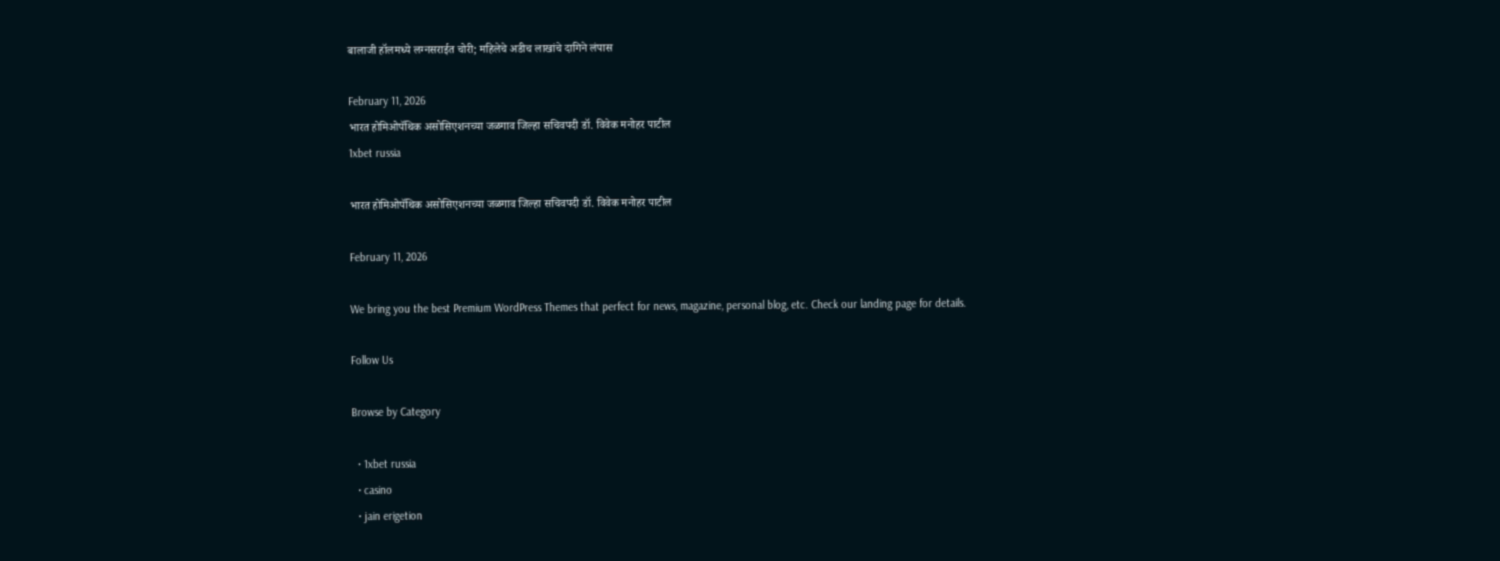बालाजी हॉलमध्ये लग्नसराईत चोरी; महिलेचे अडीच लाखांचे दागिने लंपास

February 11, 2026
भारत होमिओपॅथिक असोसिएशनच्या जळगाव जिल्हा सचिवपदी डॉ. विवेक मनोहर पाटील
1xbet russia

भारत होमिओपॅथिक असोसिएशनच्या जळगाव जिल्हा सचिवपदी डॉ. विवेक मनोहर पाटील

February 11, 2026

We bring you the best Premium WordPress Themes that perfect for news, magazine, personal blog, etc. Check our landing page for details.

Follow Us

Browse by Category

  • 1xbet russia
  • casino
  • jain erigetion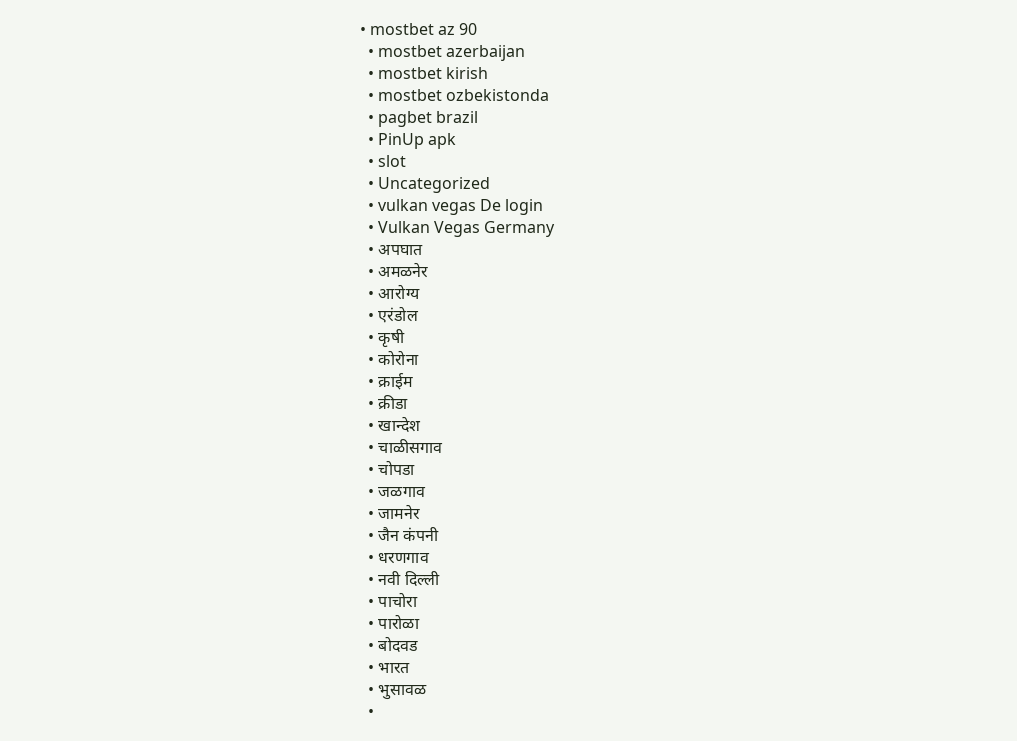• mostbet az 90
  • mostbet azerbaijan
  • mostbet kirish
  • mostbet ozbekistonda
  • pagbet brazil
  • PinUp apk
  • slot
  • Uncategorized
  • vulkan vegas De login
  • Vulkan Vegas Germany
  • अपघात
  • अमळनेर
  • आरोग्य
  • एरंडोल
  • कृषी
  • कोरोना
  • क्राईम
  • क्रीडा
  • खान्देश
  • चाळीसगाव
  • चोपडा
  • जळगाव
  • जामनेर
  • जैन कंपनी
  • धरणगाव
  • नवी दिल्ली
  • पाचोरा
  • पारोळा
  • बोदवड
  • भारत
  • भुसावळ
  •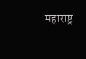महाराष्ट्र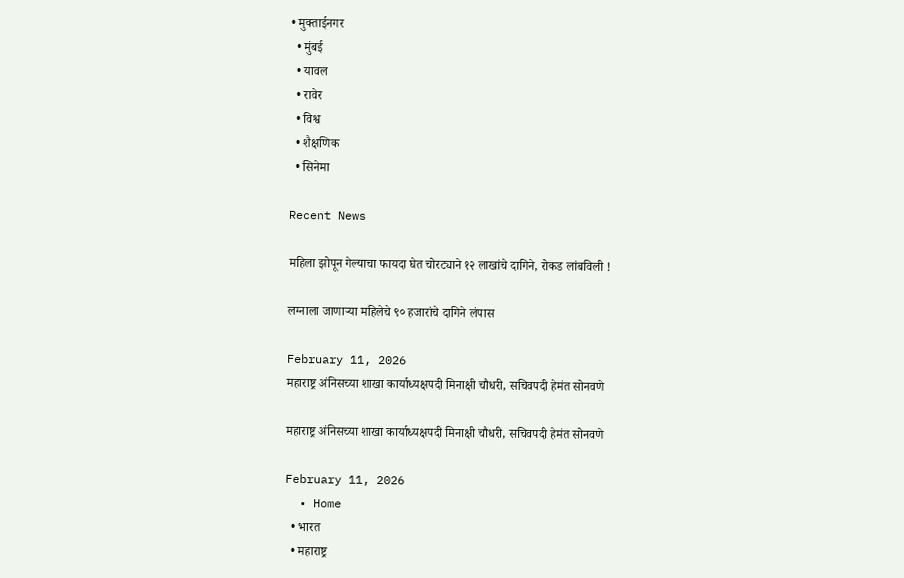• मुक्ताईनगर
  • मुंबई
  • यावल
  • रावेर
  • विश्व
  • शैक्षणिक
  • सिनेमा

Recent News

महिला झोपून गेल्याचा फायदा घेत चोरट्याने १२ लाखांचे दागिने, रोकड लांबविली !

लग्नाला जाणाऱ्या महिलेचे ९० हजारांचे दागिने लंपास

February 11, 2026
महाराष्ट्र अंनिसच्या शाखा कार्याध्यक्षपदी मिनाक्षी चौधरी, सचिवपदी हेमंत सोनवणे

महाराष्ट्र अंनिसच्या शाखा कार्याध्यक्षपदी मिनाक्षी चौधरी, सचिवपदी हेमंत सोनवणे

February 11, 2026
  • Home
  • भारत
  • महाराष्ट्र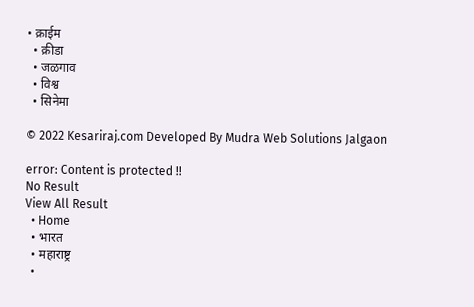• क्राईम
  • क्रीडा
  • जळगाव
  • विश्व
  • सिनेमा

© 2022 Kesariraj.com Developed By Mudra Web Solutions Jalgaon

error: Content is protected !!
No Result
View All Result
  • Home
  • भारत
  • महाराष्ट्र
  •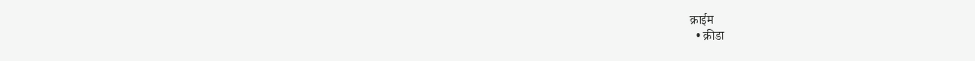क्राईम
  • क्रीडा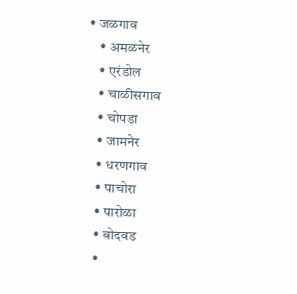• जळगाव
    • अमळनेर
    • एरंडोल
    • चाळीसगाव
    • चोपडा
    • जामनेर
    • धरणगाव
    • पाचोरा
    • पारोळा
    • बोदवड
    •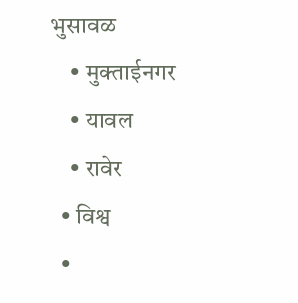भुसावळ
    • मुक्ताईनगर
    • यावल
    • रावेर
  • विश्व
  •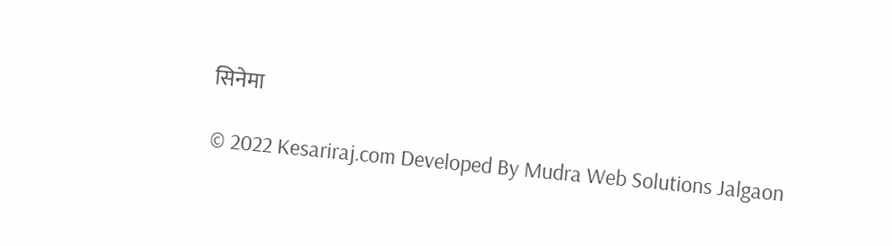सिनेमा

© 2022 Kesariraj.com Developed By Mudra Web Solutions Jalgaon